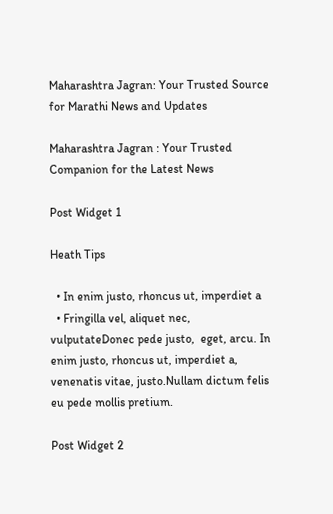Maharashtra Jagran: Your Trusted Source for Marathi News and Updates

Maharashtra Jagran : Your Trusted Companion for the Latest News

Post Widget 1

Heath Tips

  • In enim justo, rhoncus ut, imperdiet a
  • Fringilla vel, aliquet nec, vulputateDonec pede justo,  eget, arcu. In enim justo, rhoncus ut, imperdiet a, venenatis vitae, justo.Nullam dictum felis eu pede mollis pretium.

Post Widget 2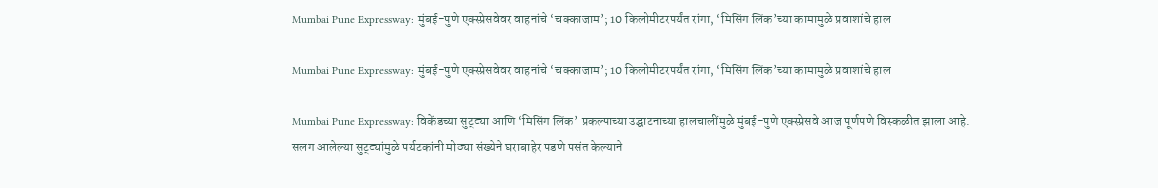Mumbai Pune Expressway: मुंबई-पुणे एक्स्प्रेसवेवर वाहनांचे ‘चक्काजाम’; 10 किलोमीटरपर्यंत रांगा, ‘मिसिंग लिंक’च्या कामामुळे प्रवाशांचे हाल

Mumbai Pune Expressway: मुंबई-पुणे एक्स्प्रेसवेवर वाहनांचे ‘चक्काजाम’; 10 किलोमीटरपर्यंत रांगा, ‘मिसिंग लिंक’च्या कामामुळे प्रवाशांचे हाल

Mumbai Pune Expressway: विकेंडच्या सुट्ट्या आणि ‘मिसिंग लिंक’ प्रकल्पाच्या उद्घाटनाच्या हालचालींमुळे मुंबई-पुणे एक्स्प्रेसवे आज पूर्णपणे विस्कळीत झाला आहे. सलग आलेल्या सुट्ट्यांमुळे पर्यटकांनी मोठ्या संख्येने घराबाहेर पडणे पसंत केल्याने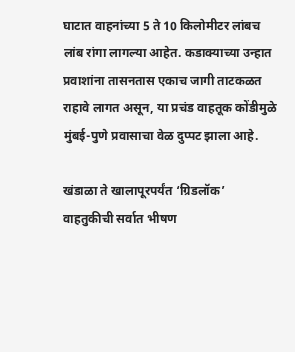घाटात वाहनांच्या 5 ते 10 किलोमीटर लांबच लांब रांगा लागल्या आहेत. कडाक्याच्या उन्हात प्रवाशांना तासनतास एकाच जागी ताटकळत राहावे लागत असून, या प्रचंड वाहतूक कोंडीमुळे मुंबई-पुणे प्रवासाचा वेळ दुप्पट झाला आहे.

खंडाळा ते खालापूरपर्यंत ‘ग्रिडलॉक’
वाहतुकीची सर्वात भीषण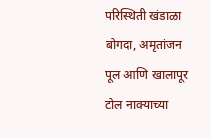परिस्थिती खंडाळा बोगदा, अमृतांजन पूल आणि खालापूर टोल नाक्याच्या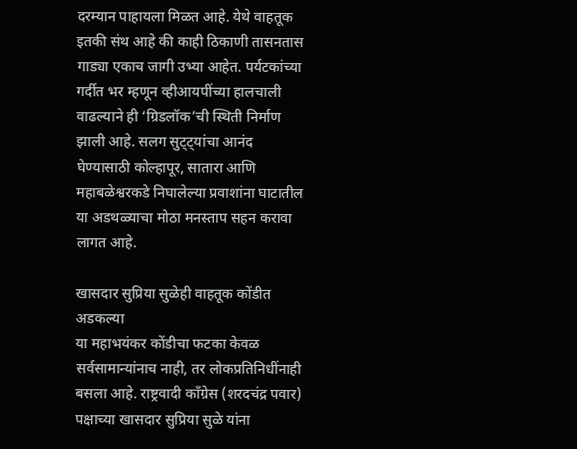दरम्यान पाहायला मिळत आहे. येथे वाहतूक इतकी संथ आहे की काही ठिकाणी तासनतास गाड्या एकाच जागी उभ्या आहेत. पर्यटकांच्या गर्दीत भर म्हणून व्हीआयपींच्या हालचाली वाढल्याने ही ‘ग्रिडलॉक’ची स्थिती निर्माण झाली आहे. सलग सुट्ट्यांचा आनंद घेण्यासाठी कोल्हापूर, सातारा आणि महाबळेश्वरकडे निघालेल्या प्रवाशांना घाटातील या अडथळ्याचा मोठा मनस्ताप सहन करावा लागत आहे.

खासदार सुप्रिया सुळेही वाहतूक कोंडीत अडकल्या
या महाभयंकर कोंडीचा फटका केवळ सर्वसामान्यांनाच नाही, तर लोकप्रतिनिधींनाही बसला आहे. राष्ट्रवादी काँग्रेस (शरदचंद्र पवार) पक्षाच्या खासदार सुप्रिया सुळे यांना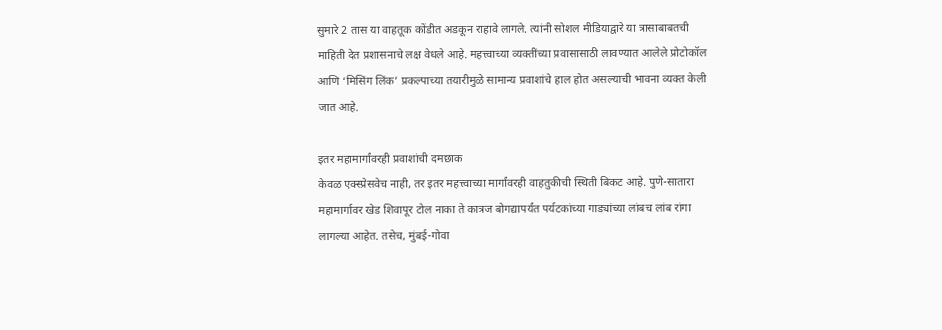सुमारे 2 तास या वाहतूक कोंडीत अडकून राहावे लागले. त्यांनी सोशल मीडियाद्वारे या त्रासाबाबतची माहिती देत प्रशासनाचे लक्ष वेधले आहे. महत्त्वाच्या व्यक्तींच्या प्रवासासाठी लावण्यात आलेले प्रोटोकॉल आणि ‘मिसिंग लिंक’ प्रकल्पाच्या तयारीमुळे सामान्य प्रवाशांचे हाल होत असल्याची भावना व्यक्त केली जात आहे.

इतर महामार्गांवरही प्रवाशांची दमछाक
केवळ एक्स्प्रेसवेच नाही, तर इतर महत्त्वाच्या मार्गांवरही वाहतुकीची स्थिती बिकट आहे. पुणे-सातारा महामार्गावर खेड शिवापूर टोल नाका ते कात्रज बोगद्यापर्यंत पर्यटकांच्या गाड्यांच्या लांबच लांब रांगा लागल्या आहेत. तसेच, मुंबई-गोवा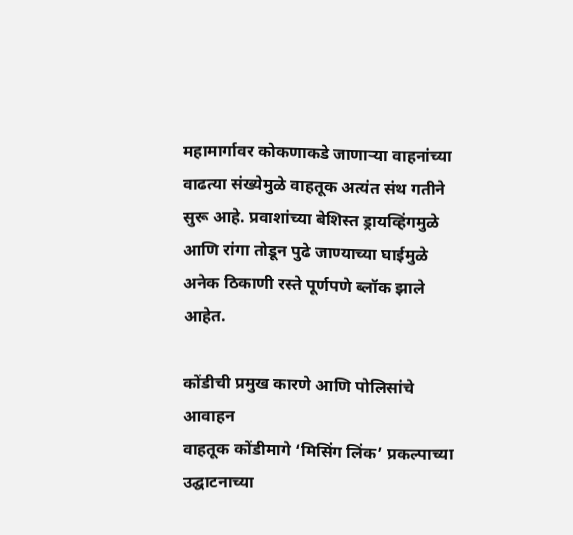महामार्गावर कोकणाकडे जाणाऱ्या वाहनांच्या वाढत्या संख्येमुळे वाहतूक अत्यंत संथ गतीने सुरू आहे. प्रवाशांच्या बेशिस्त ड्रायव्हिंगमुळे आणि रांगा तोडून पुढे जाण्याच्या घाईमुळे अनेक ठिकाणी रस्ते पूर्णपणे ब्लॉक झाले आहेत.

कोंडीची प्रमुख कारणे आणि पोलिसांचे आवाहन
वाहतूक कोंडीमागे ‘मिसिंग लिंक’ प्रकल्पाच्या उद्घाटनाच्या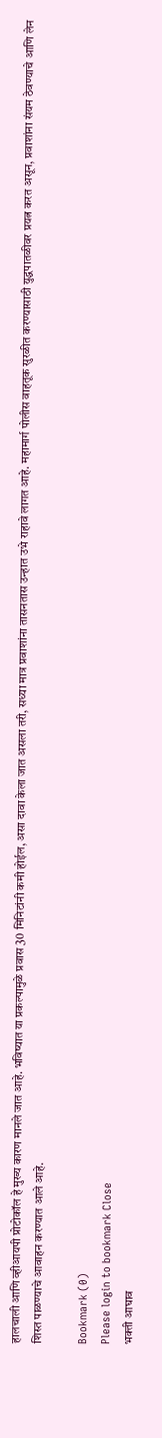हालचाली आणि व्हीआयपी प्रोटोकॉल हे मुख्य कारण मानले जात आहे. भविष्यात या प्रकल्पामुळे प्रवास 30 मिनिटांनी कमी होईल, असा दावा केला जात असला तरी, सध्या मात्र प्रवाशांना तासनतास उन्हात उभे राहावे लागत आहे. महामार्ग पोलीस वाहतूक सुरळीत करण्यासाठी युद्धपातळीवर प्रयत्न करत असून, प्रवाशांना संयम ठेवण्याचे आणि लेन शिस्त पाळण्याचे आवाहन करण्यात आले आहे.

Bookmark (0)
Please login to bookmark Close
भक्ती आघाव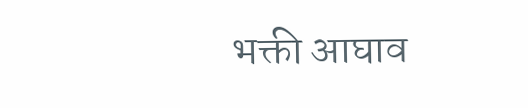भक्ती आघाव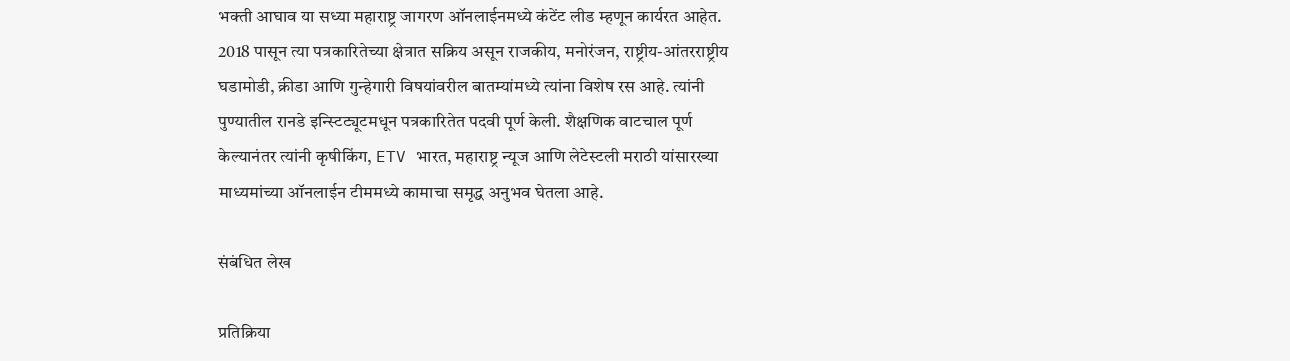भक्ती आघाव या सध्या महाराष्ट्र जागरण ऑनलाईनमध्ये कंटेंट लीड म्हणून कार्यरत आहेत. 2018 पासून त्या पत्रकारितेच्या क्षेत्रात सक्रिय असून राजकीय, मनोरंजन, राष्ट्रीय-आंतरराष्ट्रीय घडामोडी, क्रीडा आणि गुन्हेगारी विषयांवरील बातम्यांमध्ये त्यांना विशेष रस आहे. त्यांनी पुण्यातील रानडे इन्स्टिट्यूटमधून पत्रकारितेत पदवी पूर्ण केली. शैक्षणिक वाटचाल पूर्ण केल्यानंतर त्यांनी कृषीकिंग, ETV भारत, महाराष्ट्र न्यूज आणि लेटेस्टली मराठी यांसारख्या माध्यमांच्या ऑनलाईन टीममध्ये कामाचा समृद्ध अनुभव घेतला आहे.

संबंधित लेख

प्रतिक्रिया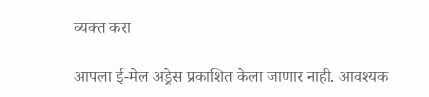व्यक्त करा

आपला ई-मेल अड्रेस प्रकाशित केला जाणार नाही. आवश्यक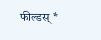फील्डस् *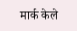मार्क केले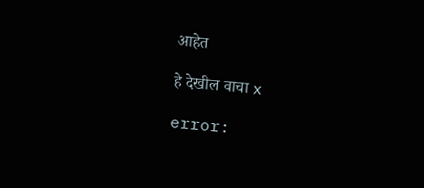आहेत

हे देखील वाचा x

error: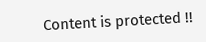Content is protected !!